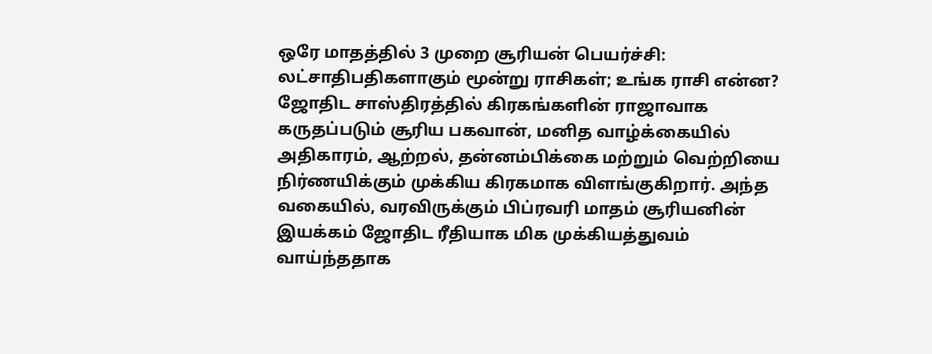ஒரே மாதத்தில் 3 முறை சூரியன் பெயர்ச்சி: லட்சாதிபதிகளாகும் மூன்று ராசிகள்; உங்க ராசி என்ன?
ஜோதிட சாஸ்திரத்தில் கிரகங்களின் ராஜாவாக கருதப்படும் சூரிய பகவான், மனித வாழ்க்கையில் அதிகாரம், ஆற்றல், தன்னம்பிக்கை மற்றும் வெற்றியை நிர்ணயிக்கும் முக்கிய கிரகமாக விளங்குகிறார். அந்த வகையில், வரவிருக்கும் பிப்ரவரி மாதம் சூரியனின் இயக்கம் ஜோதிட ரீதியாக மிக முக்கியத்துவம் வாய்ந்ததாக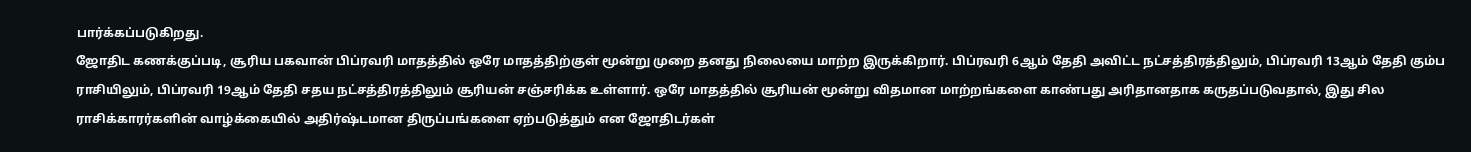பார்க்கப்படுகிறது.
ஜோதிட கணக்குப்படி, சூரிய பகவான் பிப்ரவரி மாதத்தில் ஒரே மாதத்திற்குள் மூன்று முறை தனது நிலையை மாற்ற இருக்கிறார். பிப்ரவரி 6ஆம் தேதி அவிட்ட நட்சத்திரத்திலும், பிப்ரவரி 13ஆம் தேதி கும்ப ராசியிலும், பிப்ரவரி 19ஆம் தேதி சதய நட்சத்திரத்திலும் சூரியன் சஞ்சரிக்க உள்ளார். ஒரே மாதத்தில் சூரியன் மூன்று விதமான மாற்றங்களை காண்பது அரிதானதாக கருதப்படுவதால், இது சில ராசிக்காரர்களின் வாழ்க்கையில் அதிர்ஷ்டமான திருப்பங்களை ஏற்படுத்தும் என ஜோதிடர்கள்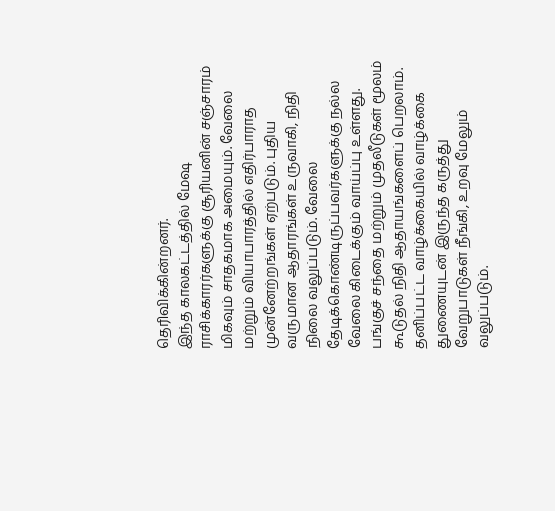தெரிவிக்கின்றனர்.
இந்த காலகட்டத்தில் மேஷ ராசிக்காரர்களுக்கு சூரியனின் சஞ்சாரம் மிகவும் சாதகமாக அமையும். வேலை மற்றும் வியாபாரத்தில் எதிர்பாராத முன்னேற்றங்கள் ஏற்படும். புதிய வருமான ஆதாரங்கள் உருவாகி, நிதி நிலை வலுப்படும். வேலை தேடிக்கொண்டிருப்பவர்களுக்கு நல்ல வேலை கிடைக்கும் வாய்ப்பு உள்ளது. பங்குச் சந்தை மற்றும் முதலீடுகள் மூலம் கூடுதல் நிதி ஆதாயங்களைப் பெறலாம். தனிப்பட்ட வாழ்க்கையில் வாழ்க்கை துணையுடன் இருந்த கருத்து வேறுபாடுகள் நீங்கி, உறவு மேலும் வலுப்படும்.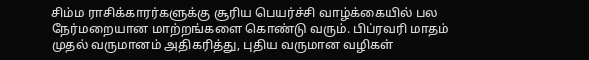சிம்ம ராசிக்காரர்களுக்கு சூரிய பெயர்ச்சி வாழ்க்கையில் பல நேர்மறையான மாற்றங்களை கொண்டு வரும். பிப்ரவரி மாதம் முதல் வருமானம் அதிகரித்து, புதிய வருமான வழிகள்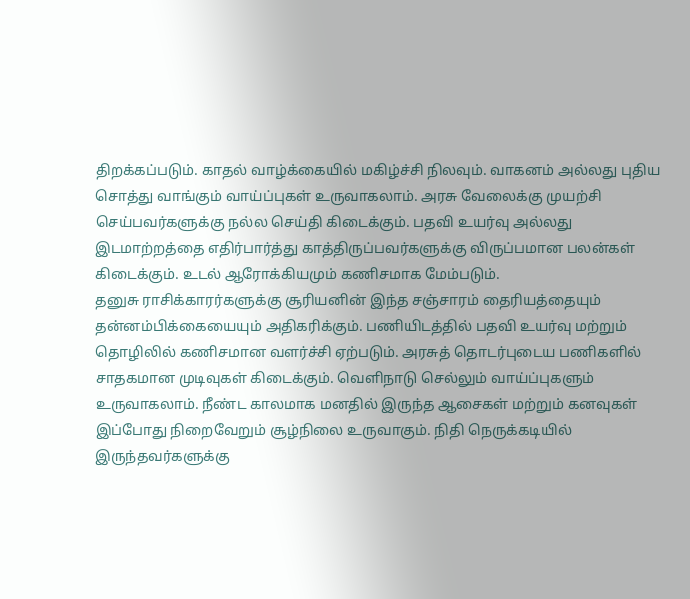திறக்கப்படும். காதல் வாழ்க்கையில் மகிழ்ச்சி நிலவும். வாகனம் அல்லது புதிய சொத்து வாங்கும் வாய்ப்புகள் உருவாகலாம். அரசு வேலைக்கு முயற்சி செய்பவர்களுக்கு நல்ல செய்தி கிடைக்கும். பதவி உயர்வு அல்லது இடமாற்றத்தை எதிர்பார்த்து காத்திருப்பவர்களுக்கு விருப்பமான பலன்கள் கிடைக்கும். உடல் ஆரோக்கியமும் கணிசமாக மேம்படும்.
தனுசு ராசிக்காரர்களுக்கு சூரியனின் இந்த சஞ்சாரம் தைரியத்தையும் தன்னம்பிக்கையையும் அதிகரிக்கும். பணியிடத்தில் பதவி உயர்வு மற்றும் தொழிலில் கணிசமான வளர்ச்சி ஏற்படும். அரசுத் தொடர்புடைய பணிகளில் சாதகமான முடிவுகள் கிடைக்கும். வெளிநாடு செல்லும் வாய்ப்புகளும் உருவாகலாம். நீண்ட காலமாக மனதில் இருந்த ஆசைகள் மற்றும் கனவுகள் இப்போது நிறைவேறும் சூழ்நிலை உருவாகும். நிதி நெருக்கடியில் இருந்தவர்களுக்கு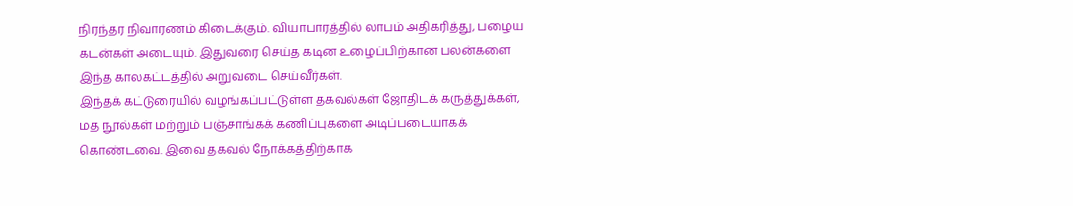நிரந்தர நிவாரணம் கிடைக்கும். வியாபாரத்தில் லாபம் அதிகரித்து, பழைய கடன்கள் அடையும். இதுவரை செய்த கடின உழைப்பிற்கான பலன்களை இந்த காலகட்டத்தில் அறுவடை செய்வீர்கள்.
இந்தக் கட்டுரையில் வழங்கப்பட்டுள்ள தகவல்கள் ஜோதிடக் கருத்துக்கள், மத நூல்கள் மற்றும் பஞ்சாங்கக் கணிப்புகளை அடிப்படையாகக் கொண்டவை. இவை தகவல் நோக்கத்திற்காக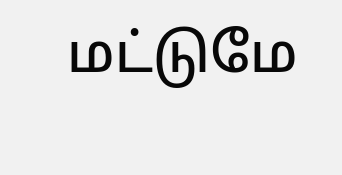மட்டுமே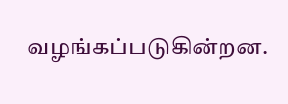வழங்கப்படுகின்றன.